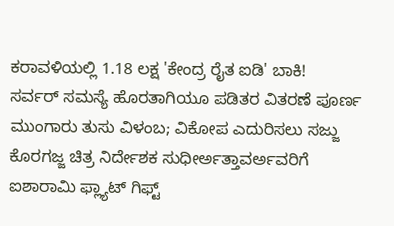ಕರಾವಳಿಯಲ್ಲಿ 1.18 ಲಕ್ಷ 'ಕೇಂದ್ರ ರೈತ ಐಡಿ' ಬಾಕಿ!
ಸರ್ವರ್ ಸಮಸ್ಯೆ ಹೊರತಾಗಿಯೂ ಪಡಿತರ ವಿತರಣೆ ಪೂರ್ಣ
ಮುಂಗಾರು ತುಸು ವಿಳಂಬ; ವಿಕೋಪ ಎದುರಿಸಲು ಸಜ್ಜು
ಕೊರಗಜ್ಜ ಚಿತ್ರ ನಿರ್ದೇಶಕ ಸುಧೀರ್ಅತ್ತಾವರ್ಅವರಿಗೆ ಐಶಾರಾಮಿ ಫ್ಲ್ಯಾಟ್ ಗಿಫ್ಟ್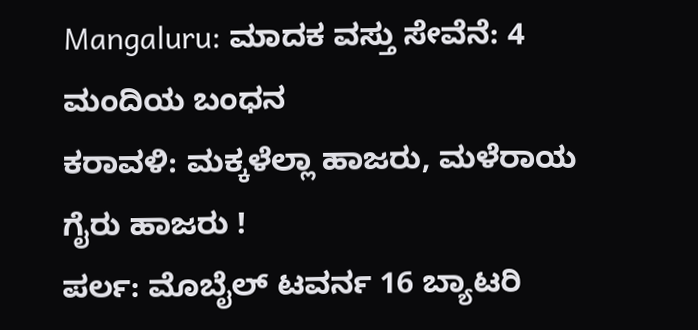Mangaluru: ಮಾದಕ ವಸ್ತು ಸೇವೆನೆ: 4 ಮಂದಿಯ ಬಂಧನ
ಕರಾವಳಿ: ಮಕ್ಕಳೆಲ್ಲಾ ಹಾಜರು, ಮಳೆರಾಯ ಗೈರು ಹಾಜರು !
ಪರ್ಲ: ಮೊಬೈಲ್ ಟವರ್ನ 16 ಬ್ಯಾಟರಿ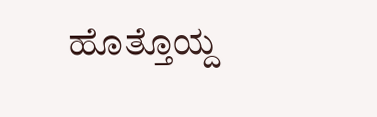ಹೊತ್ತೊಯ್ದ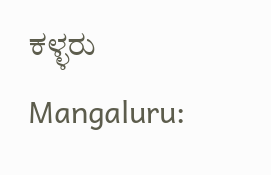ಕಳ್ಳರು
Mangaluru: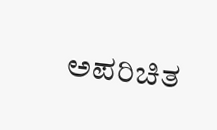ಅಪರಿಚಿತ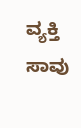ವ್ಯಕ್ತಿ ಸಾವು